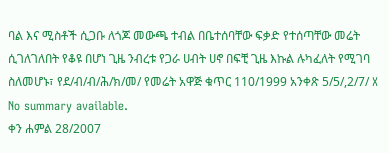ባል እና ሚስቶች ሲጋቡ ለጎጆ መውጫ ተብል በቤተሰባቸው ፍቃድ የተሰጣቸው መሬት ሲገለገለበት የቆዩ በሆነ ጊዜ ንብረቱ የጋራ ሀብት ሀኖ በፍቺ ጊዜ እኩል ሉካፈለት የሚገባ ስለመሆኑ፣ የደ/ብ/ብ/ሕ/ክ/መ/ የመሬት አዋጅ ቁጥር 110/1999 አንቀጽ 5/5/,2/7/ X
No summary available.
ቀን ሐምል 28/2007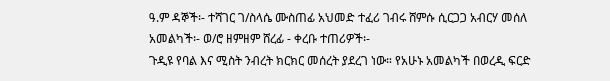ዓ.ም ዳኞች፡- ተሻገር ገ/ስላሴ ሙስጠፊ አህመድ ተፈሪ ገብሩ ሸምሱ ሲርጋጋ አብርሃ መሰለ አመልካች፡- ወ/ሮ ዘምዘም ሸረፊ - ቀረቡ ተጠሪዎች፡-
ጉዲዩ የባል እና ሚስት ንብረት ክርክር መሰረት ያደረገ ነው። የአሁኑ አመልካች በወረዲ ፍርድ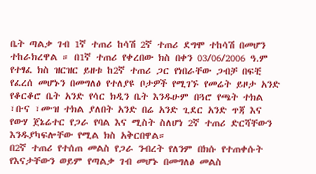ቤት ጣልቃ ገብ 1ኛ ተጠሪ ከሳሽ 2ኛ ተጠሪ ደግሞ ተከሳሽ በመሆን ተከራክረዋል ። በ1ኛ ተጠሪ የቀረበው ክስ በቀን 03/06/2006 ዓ.ም የተፃፈ ክስ ዝርዝር ይዘቱ ከ2ኛ ተጠሪ ጋር የነበራቸው ጋብቻ በፍቺ የፈረሰ መሆኑን በመግለፅ የተለያዩ ቦታዎች የሚገኙ የመሬት ይዞታ አንድ የቆርቆሮ ቤት አንድ የሳር ክዲን ቤት እንዱሁም በጓሮ የጫት ተክል ፣ቡና ፣ሙዝ ተክል ያለበት አንድ በሬ አንድ ጊደር አንድ ጥጃ እና የውሃ ጀኔሬተር የጋራ የባል እና ሚስት ስለሆነ 2ኛ ተጠሪ ድርሻቸውን እንዱያካፍሎቸው የሚል ክስ አቅርበዋል።
በ2ኛ ተጠሪ የተሰጠ መልስ የጋራ ንብረት የለንም በክሱ የተጠቀሱት የእናታቸውን ወይም የጣልቃ ገብ መሆኑ በመግለፅ መልስ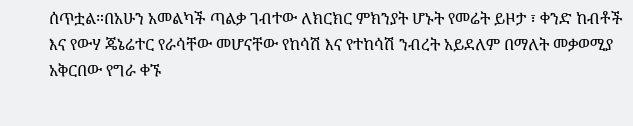ሰጥቷል።በአሁን አመልካች ጣልቃ ገብተው ለክርክር ምክንያት ሆኑት የመሬት ይዞታ ፣ ቀንድ ከብቶች እና የውሃ ጄኔሬተር የራሳቸው መሆናቸው የከሳሽ እና የተከሳሽ ንብረት አይደለም በማለት መቃወሚያ አቅርበው የግራ ቀኙ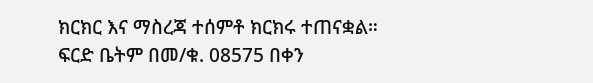ክርክር እና ማስረጃ ተሰምቶ ክርክሩ ተጠናቋል።
ፍርድ ቤትም በመ/ቁ. 08575 በቀን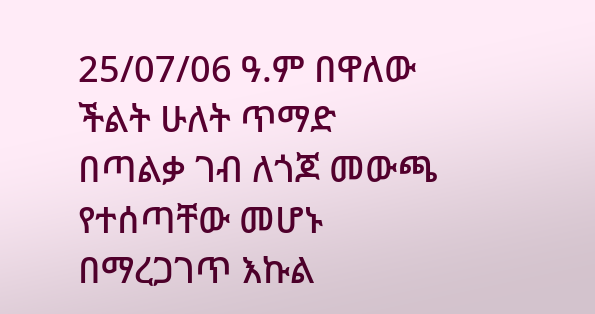25/07/06 ዓ.ም በዋለው ችልት ሁለት ጥማድ በጣልቃ ገብ ለጎጆ መውጫ የተሰጣቸው መሆኑ በማረጋገጥ እኩል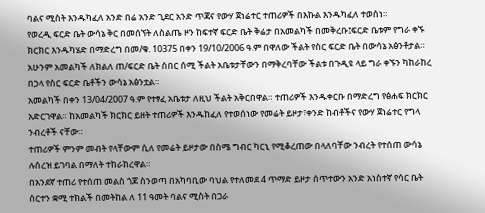ባልና ሚስት እንዱካፈለ አንድ በሬ አንድ ጊደር አንድ ጥጃና የውሃ ጀነሬተር ተጠሪዎች በእኩል እንዱካፈለ ተወሰነ።
የወረዲ ፍርድ ቤት ውሳኔ ቅር በመሰኘት ለስልጤ ዞን ከፍተኛ ፍርድ ቤት ቅሬታ በአመልካች በመቅረቡ፤ፍርድ ቤቱም የግራ ቀኙ ክርክር እንዱካሄድ በማድረግ በመ/ቁ. 10375 በቀን 19/10/2006 ዓ.ም በዋለው ችልት የስር ፍርድ ቤት በውሳኔ አፅንቶታል።
አሁንም አመልካች ለክልለ ጠ/ፍርድ ቤት ሰበር ሰሚ ችልት አቤቱታቸውን በማቅረባቸው ችልቱ በጉዲዩ ላይ ግራ ቀኙን ካከራከረ በኃላ የስር ፍርድ ቤቶችን ውሳኔ አፅንቷል።
አመልካች በቀን 13/04/2007 ዓ.ም የተፃፈ አቤቱታ ለዚህ ችልት አቅርበዋል። ተጠሪዎች እንዱቀርቡ በማድረግ የፅሐፍ ክርክር አድርገዋል። ከአመልካች ክርክር ይዘት ተጠሪዎች እንዱከፈለ የተወሰነው የመሬት ይዞታ፣ቀንድ ከብቶችና የውሃ ጀነሬተር የግላ ንብረቶች ናቸው።
ተጠሪዎች ምንም መብት የላቸውም ሲለ የመሬት ይዞታው በስሜ ግብር ካርኒ የሚቆረጠው በላለባቸው ንብረት የተሰጠ ውሳኔ ሉሰረዝ ይገባል በማለት ተከራክረዋል።
በአንደኛ ተጠሪ የተሰጠ መልስ ጎጆ ስንወጣ በአካባቢው ባህል የተለመደ 4 ጥማድ ይዞታ ሰጥተውን አንድ አነስተኛ የሳር ቤት ሰርተን ቋሚ ተክልች በመትከል ለ 11 ዓመት ባልና ሚስት በጋራ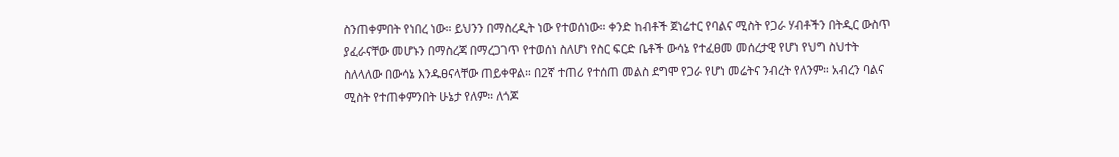ስንጠቀምበት የነበረ ነው። ይህንን በማስረዲት ነው የተወሰነው። ቀንድ ከብቶች ጀነሬተር የባልና ሚስት የጋራ ሃብቶችን በትዲር ውስጥ ያፈራናቸው መሆኑን በማስረጃ በማረጋገጥ የተወሰነ ስለሆነ የስር ፍርድ ቤቶች ውሳኔ የተፈፀመ መሰረታዊ የሆነ የህግ ስህተት ስለላለው በውሳኔ እንዱፀናላቸው ጠይቀዋል። በ2ኛ ተጠሪ የተሰጠ መልስ ደግሞ የጋራ የሆነ መሬትና ንብረት የለንም። አብረን ባልና ሚስት የተጠቀምንበት ሁኔታ የለም። ለጎጆ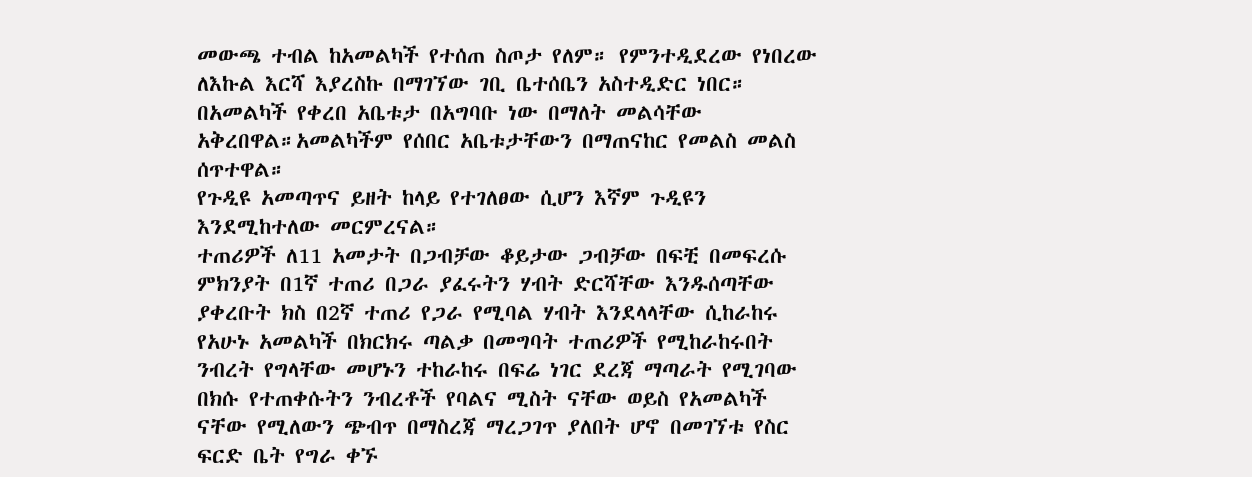መውጫ ተብል ከአመልካች የተሰጠ ስጦታ የለም። የምንተዲደረው የነበረው ለእኩል እርሻ እያረስኩ በማገኘው ገቢ ቤተሰቤን አስተዲድር ነበር። በአመልካች የቀረበ አቤቱታ በአግባቡ ነው በማለት መልሳቸው አቅረበዋል።አመልካችም የሰበር አቤቱታቸውን በማጠናከር የመልስ መልስ ሰጥተዋል።
የጉዲዩ አመጣጥና ይዘት ከላይ የተገለፀው ሲሆን እኛም ጉዲዩን እንደሚከተለው መርምረናል።
ተጠሪዎች ለ11 አመታት በጋብቻው ቆይታው ጋብቻው በፍቺ በመፍረሱ ምክንያት በ1ኛ ተጠሪ በጋራ ያፈሩትን ሃብት ድርሻቸው እንዱሰጣቸው ያቀረቡት ክስ በ2ኛ ተጠሪ የጋራ የሚባል ሃብት እንደላላቸው ሲከራከሩ የአሁኑ አመልካች በክርክሩ ጣልቃ በመግባት ተጠሪዎች የሚከራከሩበት ንብረት የግላቸው መሆኑን ተከራከሩ በፍሬ ነገር ደረጃ ማጣራት የሚገባው በክሱ የተጠቀሱትን ንብረቶች የባልና ሚስት ናቸው ወይስ የአመልካች ናቸው የሚለውን ጭብጥ በማስረጃ ማረጋገጥ ያለበት ሆኖ በመገኘቱ የስር ፍርድ ቤት የግራ ቀኙ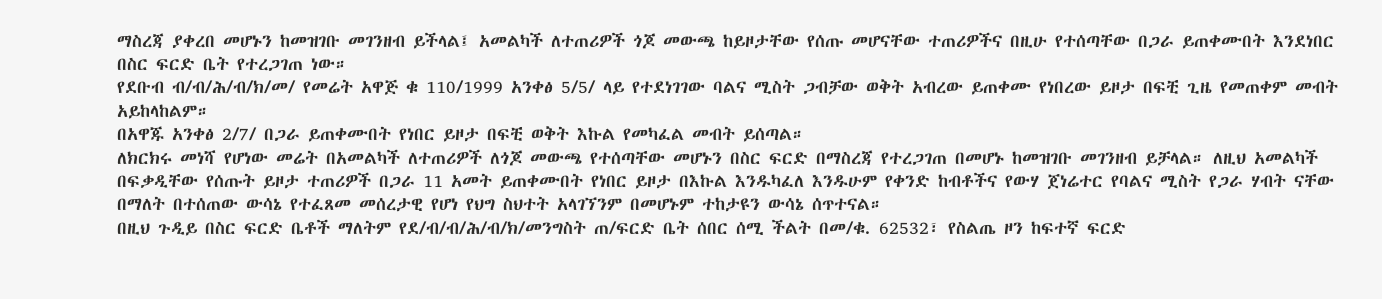ማስረጃ ያቀረበ መሆኑን ከመዝገቡ መገንዘብ ይችላል፤ አመልካች ለተጠሪዎች ጎጆ መውጫ ከይዞታቸው የሰጡ መሆናቸው ተጠሪዎችና በዚሁ የተሰጣቸው በጋራ ይጠቀሙበት እንደነበር በስር ፍርድ ቤት የተረጋገጠ ነው።
የደቡብ ብ/ብ/ሕ/ብ/ክ/መ/ የመሬት አዋጅ ቁ 110/1999 አንቀፅ 5/5/ ላይ የተደነገገው ባልና ሚስት ጋብቻው ወቅት አብረው ይጠቀሙ የነበረው ይዞታ በፍቺ ጊዜ የመጠቀም መብት አይከላከልም።
በአዋጁ አንቀፅ 2/7/ በጋራ ይጠቀሙበት የነበር ይዞታ በፍቺ ወቅት እኩል የመካፈል መብት ይሰጣል።
ለክርክሩ መነሻ የሆነው መሬት በአመልካች ለተጠሪዎች ለጎጆ መውጫ የተሰጣቸው መሆኑን በስር ፍርድ በማስረጃ የተረጋገጠ በመሆኑ ከመዝገቡ መገንዘብ ይቻላል። ለዚህ አመልካች በፍቃዲቸው የሰጡት ይዞታ ተጠሪዎች በጋራ 11 አመት ይጠቀሙበት የነበር ይዞታ በእኩል እንዱካፈለ እንዱሁም የቀንድ ከብቶችና የውሃ ጀነሬተር የባልና ሚስት የጋራ ሃብት ናቸው በማለት በተሰጠው ውሳኔ የተፈጸመ መሰረታዊ የሆነ የህግ ስህተት አላገኘንም በመሆኑም ተከታዩን ውሳኔ ሰጥተናል።
በዚህ ጉዲይ በስር ፍርድ ቤቶች ማለትም የደ/ብ/ብ/ሕ/ብ/ክ/መንግስት ጠ/ፍርድ ቤት ሰበር ሰሚ ችልት በመ/ቁ. 62532፣ የስልጤ ዞን ከፍተኛ ፍርድ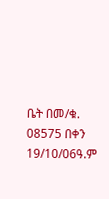ቤት በመ/ቁ. 08575 በቀን 19/10/06ዓ.ም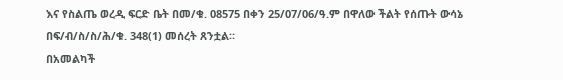እና የስልጤ ወረዲ ፍርድ ቤት በመ/ቁ. 08575 በቀን 25/07/06/ዓ.ም በዋለው ችልት የሰጡት ውሳኔ በፍ/ብ/ስ/ስ/ሕ/ቁ. 348(1) መሰረት ጸንቷል።
በአመልካች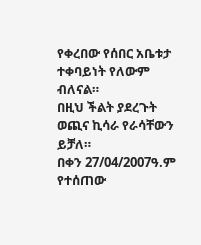የቀረበው የሰበር አቤቱታ ተቀባይነት የለውም ብለናል።
በዚህ ችልት ያደረጉት ወጪና ኪሳራ የራሳቸውን ይቻለ።
በቀን 27/04/2007ዓ.ም የተሰጠው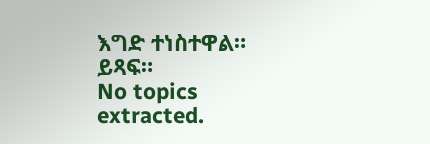እግድ ተነስተዋል። ይጻፍ።
No topics extracted.